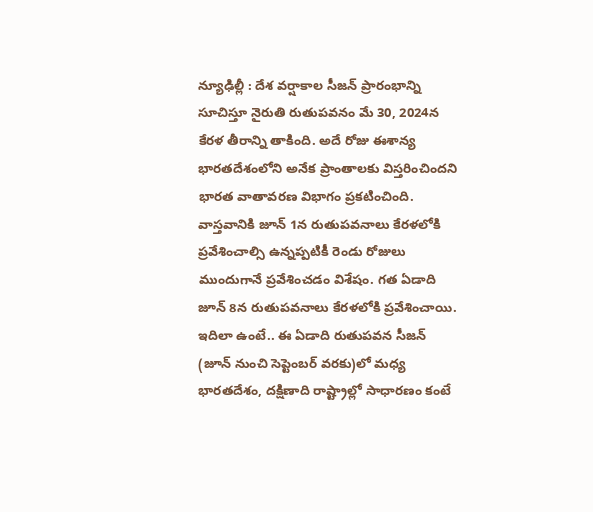న్యూఢిల్లీ : దేశ వర్షాకాల సీజన్ ప్రారంభాన్ని సూచిస్తూ నైరుతి రుతుపవనం మే 30, 2024న కేరళ తీరాన్ని తాకింది. అదే రోజు ఈశాన్య భారతదేశంలోని అనేక ప్రాంతాలకు విస్తరించిందని భారత వాతావరణ విభాగం ప్రకటించింది. వాస్తవానికి జూన్ 1న రుతుపవనాలు కేరళలోకి ప్రవేశించాల్సి ఉన్నప్పటికీ రెండు రోజులు ముందుగానే ప్రవేశించడం విశేషం. గత ఏడాది జూన్ 8న రుతుపవనాలు కేరళలోకి ప్రవేశించాయి. ఇదిలా ఉంటే.. ఈ ఏడాది రుతుపవన సీజన్ (జూన్ నుంచి సెప్టెంబర్ వరకు)లో మధ్య భారతదేశం, దక్షిణాది రాష్ట్రాల్లో సాధారణం కంటే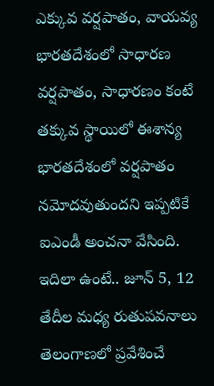ఎక్కువ వర్షపాతం, వాయవ్య భారతదేశంలో సాధారణ వర్షపాతం, సాధారణం కంటే తక్కువ స్థాయిలో ఈశాన్య భారతదేశంలో వర్షపాతం నమోదవుతుందని ఇప్పటికే ఐఎండీ అంచనా వేసింది. ఇదిలా ఉంటే.. జూన్ 5, 12 తేదీల మధ్య రుతుపవనాలు తెలంగాణలో ప్రవేశించే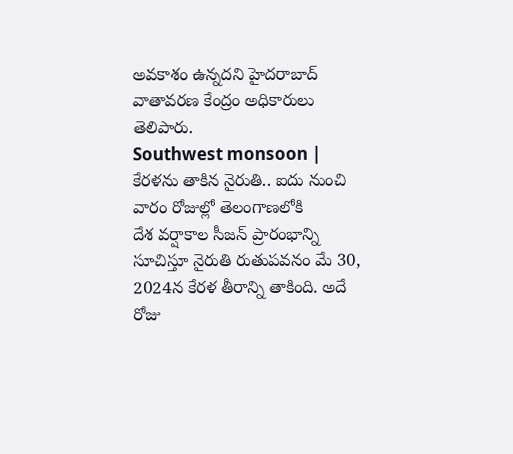అవకాశం ఉన్నదని హైదరాబాద్ వాతావరణ కేంద్రం అధికారులు తెలిపారు.
Southwest monsoon | కేరళను తాకిన నైరుతి.. ఐదు నుంచి వారం రోజుల్లో తెలంగాణలోకి
దేశ వర్షాకాల సీజన్ ప్రారంభాన్ని సూచిస్తూ నైరుతి రుతుపవనం మే 30, 2024న కేరళ తీరాన్ని తాకింది. అదే రోజు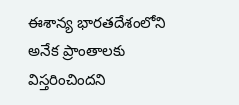ఈశాన్య భారతదేశంలోని అనేక ప్రాంతాలకు విస్తరించిందని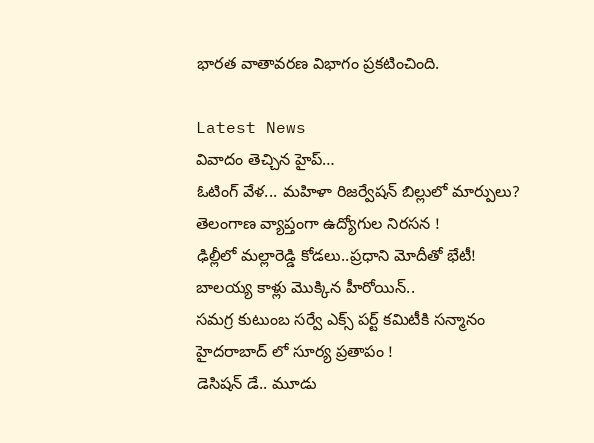భారత వాతావరణ విభాగం ప్రకటించింది.

Latest News
వివాదం తెచ్చిన హైప్…
ఓటింగ్ వేళ... మహిళా రిజర్వేషన్ బిల్లులో మార్పులు?
తెలంగాణ వ్యాప్తంగా ఉద్యోగుల నిరసన !
ఢిల్లీలో మల్లారెడ్డి కోడలు..ప్రధాని మోదీతో భేటీ!
బాలయ్య కాళ్లు మొక్కిన హీరోయిన్..
సమగ్ర కుటుంబ సర్వే ఎక్స్ పర్ట్ కమిటీకి సన్మానం
హైదరాబాద్ లో సూర్య ప్రతాపం !
డెసిషన్ డే.. మూడు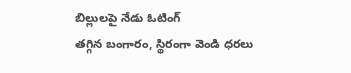బిల్లులపై నేడు ఓటింగ్
తగ్గిన బంగారం, స్థిరంగా వెండి ధరలు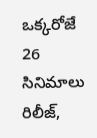ఒక్కరోజే 26 సినిమాలు రిలీజ్,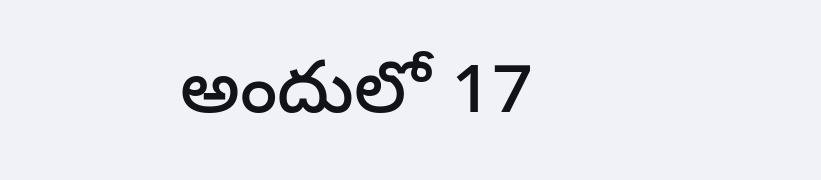అందులో 17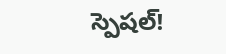స్పెషల్!